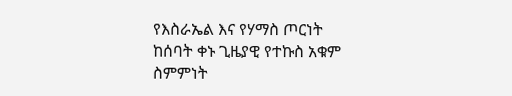የእስራኤል እና የሃማስ ጦርነት
ከሰባት ቀኑ ጊዜያዊ የተኩስ አቁም
ስምምነት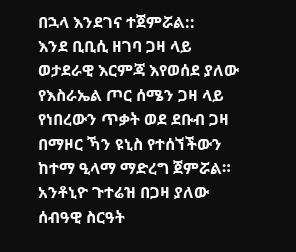በኋላ እንደገና ተጀምሯል::
እንደ ቢቢሲ ዘገባ ጋዛ ላይ
ወታደራዊ እርምጃ እየወሰደ ያለው
የእስራኤል ጦር ሰሜን ጋዛ ላይ
የነበረውን ጥቃት ወደ ደቡብ ጋዛ
በማዞር ኻን ዩኒስ የተሰኘችውን
ከተማ ዒላማ ማድረግ ጀምሯል።
አንቶኒዮ ጉተሬዝ በጋዛ ያለው
ሰብዓዊ ስርዓት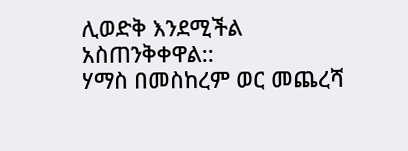ሊወድቅ እንደሚችል
አስጠንቅቀዋል::
ሃማስ በመስከረም ወር መጨረሻ